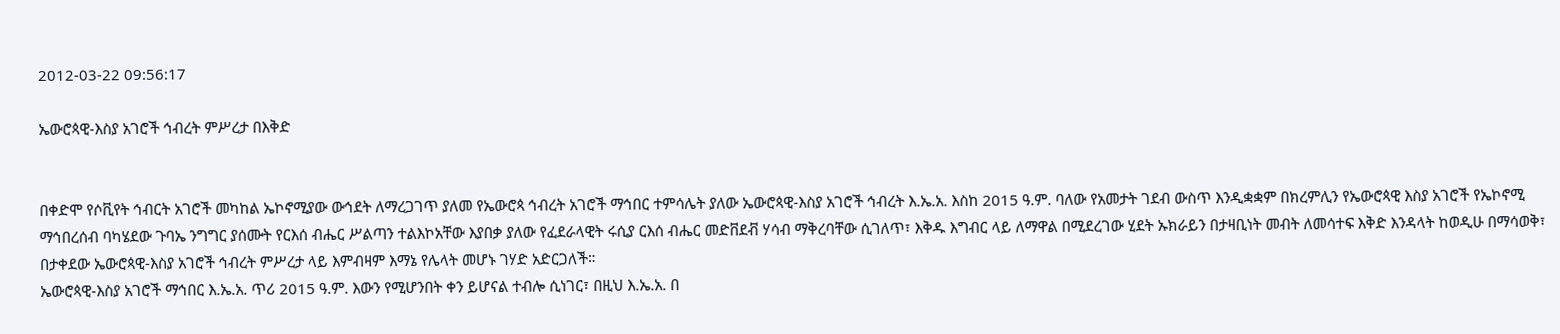2012-03-22 09:56:17

ኤውሮጳዊ-እስያ አገሮች ኅብረት ምሥረታ በእቅድ


በቀድሞ የሶቪየት ኅብርት አገሮች መካከል ኤኮኖሚያው ውኅደት ለማረጋገጥ ያለመ የኤውሮጳ ኅብረት አገሮች ማኅበር ተምሳሌት ያለው ኤውሮጳዊ-እስያ አገሮች ኅብረት እ.ኤ.አ. እስከ 2015 ዓ.ም. ባለው የአመታት ገደብ ውስጥ እንዲቋቋም በክረምሊን የኤውሮጳዊ እስያ አገሮች የኤኮኖሚ ማኅበረሰብ ባካሄደው ጉባኤ ንግግር ያሰሙት የርእሰ ብሔር ሥልጣን ተልእኮአቸው እያበቃ ያለው የፈደራላዊት ሩሲያ ርእሰ ብሔር መድቨደቭ ሃሳብ ማቅረባቸው ሲገለጥ፣ እቅዱ እግብር ላይ ለማዋል በሚደረገው ሂደት ኡክራይን በታዛቢነት መብት ለመሳተፍ እቅድ እንዳላት ከወዲሁ በማሳወቅ፣ በታቀደው ኤውሮጳዊ-እስያ አገሮች ኅብረት ምሥረታ ላይ እምብዛም እማኔ የሌላት መሆኑ ገሃድ አድርጋለች።
ኤውሮጳዊ-እስያ አገሮች ማኅበር እ.ኤ.አ. ጥሪ 2015 ዓ.ም. እውን የሚሆንበት ቀን ይሆናል ተብሎ ሲነገር፣ በዚህ እ.ኤ.አ. በ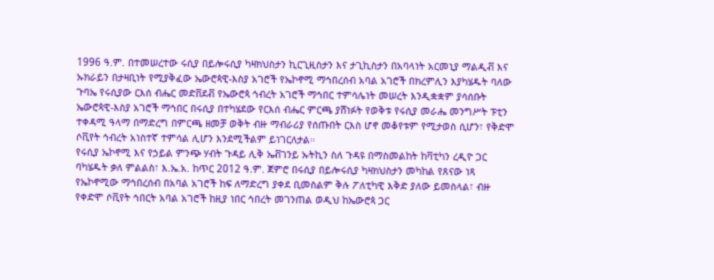1996 ዓ.ም. በተመሠረተው ሩሲያ በይሎሩሲያ ካዛክህስታን ኪርጊዚስታን እና ታጊኪስታን በአባላነት አርመኒያ ማልዲቭ እና ኡክራይን በታዛቢነት የሚያቅፈው ኤውሮጳዊ-እስያ አገሮች የኤኮኖሚ ማኅበረሰብ አባል አገሮች በክረምሊን እያካሄዱት ባለው ጉባኤ የሩሲያው ርእሰ ብሔር መድቨደቭ የኤውሮጳ ኅብረት አገሮች ማኅበር ተምሳሌነት መሠረት እንዲቋቋም ያሳሰቡት ኤውሮጳዊ-እስያ አገሮች ማኅበር በሩሲያ በተካሄደው የርእሰ ብሔር ምርጫ ያሸነፉት የወቅቱ የሩሲያ መራሔ መንግሥት ፑቲን ተቀዳሚ ዓላማ በማድረግ በምርጫ ዘመቻ ወቅት ብዙ ማብራሪያ የሰጡበት ርእስ ሆኖ መቆየቱም የሚታወስ ሲሆን፣ የቅድሞ ሶቪየት ኅብረት አነስተኛ ተምሳል ሊሆን እንደሚችልም ይነገርለታል።
የሩሲያ ኤኮኖሚ እና የኃይል ምንጭ ሃብት ጉዳይ ሊቅ ኤቭገንይ ኡትኪን ስለ ጉዳዩ በማስመልከት ከቫቲካን ረዲዮ ጋር ባካሄዱት ቃለ ምልልስ፣ እ.ኤ.አ. ከጥር 2012 ዓ.ም. ጀምሮ በሩሲያ በይሎሩሲያ ካዛክህስታን መካከል የጸናው ነጻ የኤኮኖሚው ማኅበረሰብ በአባል አገሮች ከፍ ለማድረግ ያቀደ ቢመስልም ቅሉ ፖለቲካዊ እቅድ ያለው ይመስላል፣ ብዙ የቀድሞ ሶቪየት ኅበርት አባል አገሮች ከዚያ ነበር ኅበረት መገንጠል ወዲህ ከኤውሮጳ ጋር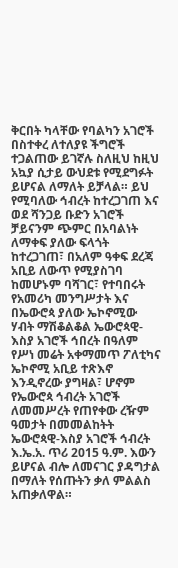ቅርበት ካላቸው የባልካን አገሮች በስተቀረ ለተለያዩ ችግሮች ተጋልጠው ይገኛሉ ስለዚህ ከዚህ አኳያ ሲታይ ውህደቱ የሚደግፉት ይሆናል ለማለት ይቻላል። ይህ የሚባለው ኅብረት ከተረጋገጠ እና ወደ ሻንጋይ ቡድን አገሮች ቻይናንም ጭምር በአባልነት ለማቀፍ ያለው ፍላጎት ከተረጋገጠ፣ በአለም ዓቀፍ ደረጃ አቢይ ለውጥ የሚያስገባ ከመሆኑም ባሻገር፣ የተባበሩት የአመሪካ መንግሥታት እና በኤውሮጳ ያለው ኤኮኖሚው ሃብት ማሽቆልቆል ኤውሮጳዊ-እስያ አገሮች ኅበረት በዓለም የሥነ መሬት አቀማመጥ ፖለቲካና ኤኮኖሚ አቢይ ተጽእኖ እንዲኖረው ያግዛል፣ ሆኖም የኤውሮጳ ኅብረት አገሮች ለመመሥረት የጠየቀው ረዥም ዓመታት በመመልከትት ኤውሮጳዊ-እስያ አገሮች ኅብረት እ.ኤ.አ. ጥሪ 2015 ዓ.ም. እውን ይሆናል ብሎ ለመናገር ያዳግታል በማለት የሰጡትን ቃለ ምልልስ አጠቃለዋል።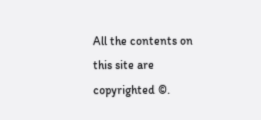All the contents on this site are copyrighted ©.